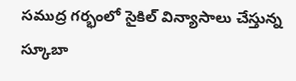సముద్ర గర్భంలో సైకిల్ విన్యాసాలు చేస్తున్న స్కూబా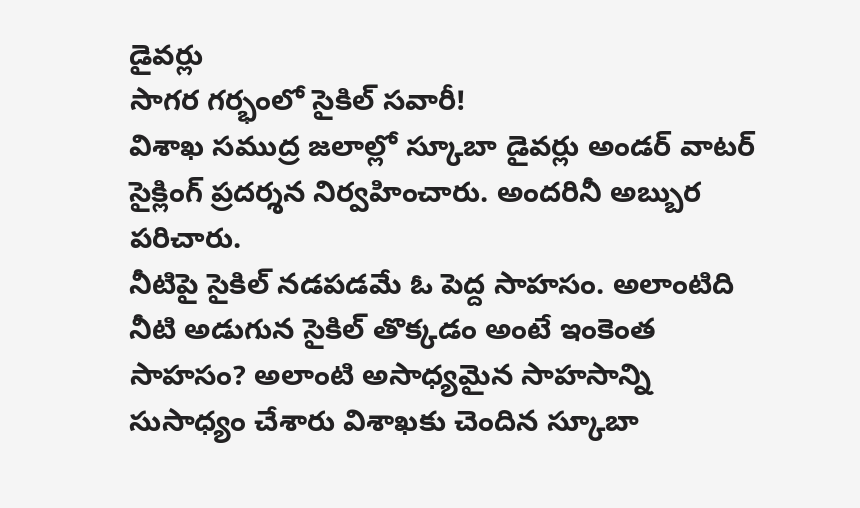డైవర్లు
సాగర గర్భంలో సైకిల్ సవారీ!
విశాఖ సముద్ర జలాల్లో స్కూబా డైవర్లు అండర్ వాటర్ సైక్లింగ్ ప్రదర్శన నిర్వహించారు. అందరినీ అబ్బుర పరిచారు.
నీటిపై సైకిల్ నడపడమే ఓ పెద్ద సాహసం. అలాంటిది నీటి అడుగున సైకిల్ తొక్కడం అంటే ఇంకెంత సాహసం? అలాంటి అసాధ్యమైన సాహసాన్ని సుసాధ్యం చేశారు విశాఖకు చెందిన స్కూబా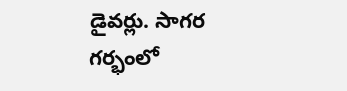డైవర్లు. సాగర గర్భంలో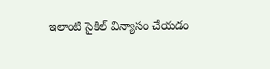ఇలాంటి సైకిల్ విన్యాసం చేయడం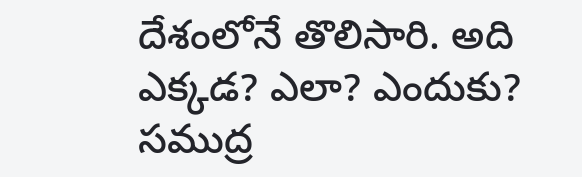దేశంలోనే తొలిసారి. అది ఎక్కడ? ఎలా? ఎందుకు?
సముద్ర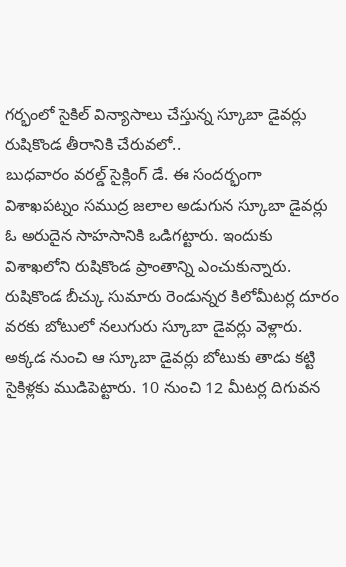గర్భంలో సైకిల్ విన్యాసాలు చేస్తున్న స్కూబా డైవర్లు
రుషికొండ తీరానికి చేరువలో..
బుధవారం వరల్డ్ సైక్లింగ్ డే. ఈ సందర్భంగా విశాఖపట్నం సముద్ర జలాల అడుగున స్కూబా డైవర్లు ఓ అరుదైన సాహసానికి ఒడిగట్టారు. ఇందుకు విశాఖలోని రుషికొండ ప్రాంతాన్ని ఎంచుకున్నారు. రుషికొండ బీచ్కు సుమారు రెండున్నర కిలోమీటర్ల దూరం వరకు బోటులో నలుగురు స్కూబా డైవర్లు వెళ్లారు. అక్కడ నుంచి ఆ స్కూబా డైవర్లు బోటుకు తాడు కట్టి సైకిళ్లకు ముడిపెట్టారు. 10 నుంచి 12 మీటర్ల దిగువన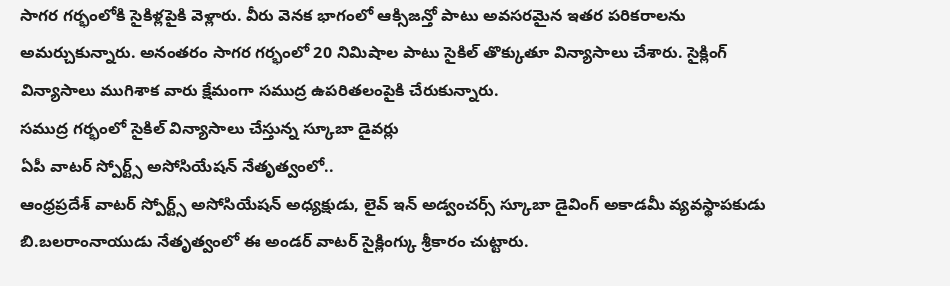సాగర గర్భంలోకి సైకిళ్లపైకి వెళ్లారు. వీరు వెనక భాగంలో ఆక్సిజన్తో పాటు అవసరమైన ఇతర పరికరాలను అమర్చుకున్నారు. అనంతరం సాగర గర్భంలో 20 నిమిషాల పాటు సైకిల్ తొక్కుతూ విన్యాసాలు చేశారు. సైక్లింగ్ విన్యాసాలు ముగిశాక వారు క్షేమంగా సముద్ర ఉపరితలంపైకి చేరుకున్నారు.
సముద్ర గర్భంలో సైకిల్ విన్యాసాలు చేస్తున్న స్కూబా డైవర్లు
ఏపీ వాటర్ స్పోర్ట్స్ అసోసియేషన్ నేతృత్వంలో..
ఆంధ్రప్రదేశ్ వాటర్ స్పోర్ట్స్ అసోసియేషన్ అధ్యక్షుడు, లైవ్ ఇన్ అడ్వంచర్స్ స్కూబా డైవింగ్ అకాడమీ వ్యవస్థాపకుడు బి.బలరాంనాయుడు నేతృత్వంలో ఈ అండర్ వాటర్ సైక్లింగ్కు శ్రీకారం చుట్టారు.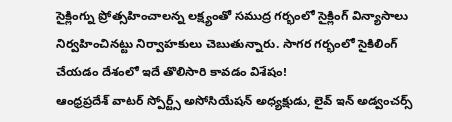సైక్లింగ్ను ప్రోత్సహించాలన్న లక్ష్యంతో సముద్ర గర్భంలో సైక్లింగ్ విన్యాసాలు నిర్వహించినట్టు నిర్వాహకులు చెబుతున్నారు. సాగర గర్భంలో సైకిలింగ్ చేయడం దేశంలో ఇదే తొలిసారి కావడం విశేషం!
ఆంధ్రప్రదేశ్ వాటర్ స్పోర్ట్స్ అసోసియేషన్ అధ్యక్షుడు, లైవ్ ఇన్ అడ్వంచర్స్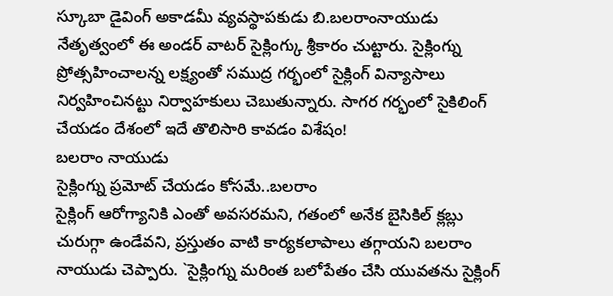స్కూబా డైవింగ్ అకాడమీ వ్యవస్థాపకుడు బి.బలరాంనాయుడు నేతృత్వంలో ఈ అండర్ వాటర్ సైక్లింగ్కు శ్రీకారం చుట్టారు. సైక్లింగ్ను ప్రోత్సహించాలన్న లక్ష్యంతో సముద్ర గర్భంలో సైక్లింగ్ విన్యాసాలు నిర్వహించినట్టు నిర్వాహకులు చెబుతున్నారు. సాగర గర్భంలో సైకిలింగ్ చేయడం దేశంలో ఇదే తొలిసారి కావడం విశేషం!
బలరాం నాయుడు
సైక్లింగ్ను ప్రమోట్ చేయడం కోసమే..బలరాం
సైక్లింగ్ ఆరోగ్యానికి ఎంతో అవసరమని, గతంలో అనేక బైసికిల్ క్లబ్లు చురుగ్గా ఉండేవని, ప్రస్తుతం వాటి కార్యకలాపాలు తగ్గాయని బలరాం నాయుడు చెప్పారు. `సైక్లింగ్ను మరింత బలోపేతం చేసి యువతను సైక్లింగ్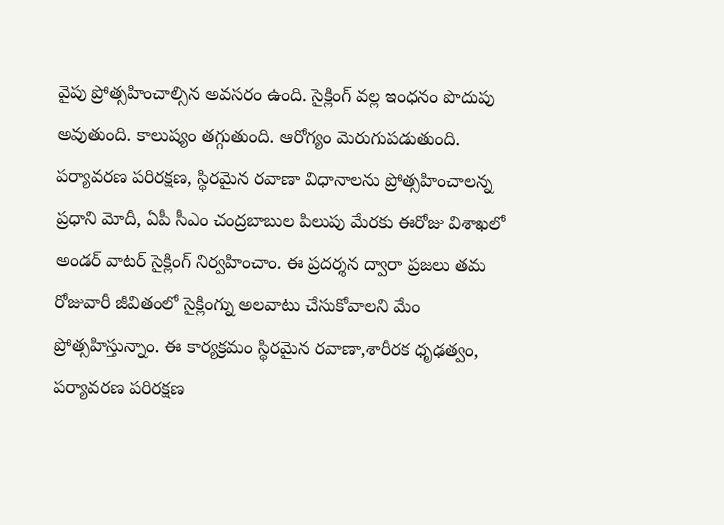వైపు ప్రోత్సహించాల్సిన అవసరం ఉంది. సైక్లింగ్ వల్ల ఇంధనం పొదుపు అవుతుంది. కాలుష్యం తగ్గుతుంది. ఆరోగ్యం మెరుగుపడుతుంది. పర్యావరణ పరిరక్షణ, స్థిరమైన రవాణా విధానాలను ప్రోత్సహించాలన్న ప్రధాని మోదీ, ఏపీ సీఎం చంద్రబాబుల పిలుపు మేరకు ఈరోజు విశాఖలో అండర్ వాటర్ సైక్లింగ్ నిర్వహించాం. ఈ ప్రదర్శన ద్వారా ప్రజలు తమ రోజువారీ జీవితంలో సైక్లింగ్ను అలవాటు చేసుకోవాలని మేం ప్రోత్సహిస్తున్నాం. ఈ కార్యక్రమం స్థిరమైన రవాణా,శారీరక ధృఢత్వం, పర్యావరణ పరిరక్షణ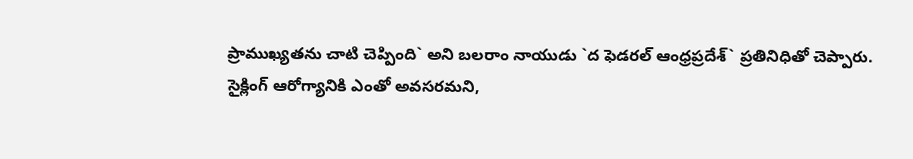ప్రాముఖ్యతను చాటి చెప్పింది` అని బలరాం నాయుడు `ద ఫెడరల్ ఆంధ్రప్రదేశ్` ప్రతినిధితో చెప్పారు.
సైక్లింగ్ ఆరోగ్యానికి ఎంతో అవసరమని,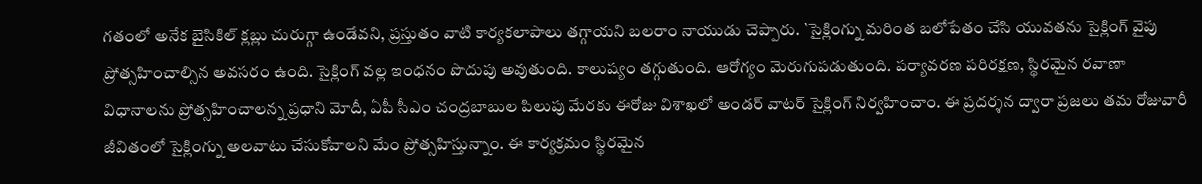గతంలో అనేక బైసికిల్ క్లబ్లు చురుగ్గా ఉండేవని, ప్రస్తుతం వాటి కార్యకలాపాలు తగ్గాయని బలరాం నాయుడు చెప్పారు. `సైక్లింగ్ను మరింత బలోపేతం చేసి యువతను సైక్లింగ్ వైపు ప్రోత్సహించాల్సిన అవసరం ఉంది. సైక్లింగ్ వల్ల ఇంధనం పొదుపు అవుతుంది. కాలుష్యం తగ్గుతుంది. ఆరోగ్యం మెరుగుపడుతుంది. పర్యావరణ పరిరక్షణ, స్థిరమైన రవాణా విధానాలను ప్రోత్సహించాలన్న ప్రధాని మోదీ, ఏపీ సీఎం చంద్రబాబుల పిలుపు మేరకు ఈరోజు విశాఖలో అండర్ వాటర్ సైక్లింగ్ నిర్వహించాం. ఈ ప్రదర్శన ద్వారా ప్రజలు తమ రోజువారీ జీవితంలో సైక్లింగ్ను అలవాటు చేసుకోవాలని మేం ప్రోత్సహిస్తున్నాం. ఈ కార్యక్రమం స్థిరమైన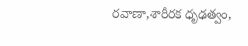రవాణా,శారీరక ధృఢత్వం,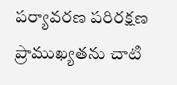పర్యావరణ పరిరక్షణ ప్రాముఖ్యతను చాటి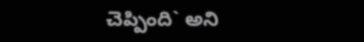చెప్పింది` అని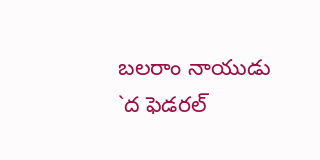బలరాం నాయుడు `ద ఫెడరల్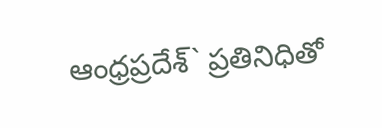ఆంధ్రప్రదేశ్` ప్రతినిధితో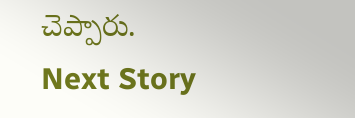చెప్పారు.
Next Story